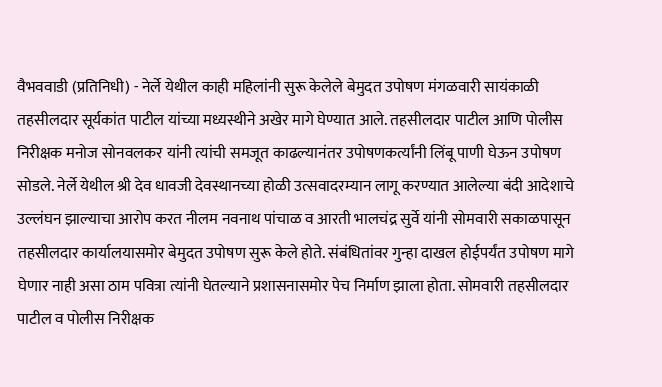वैभववाडी (प्रतिनिधी) - नेर्ले येथील काही महिलांनी सुरू केलेले बेमुदत उपोषण मंगळवारी सायंकाळी तहसीलदार सूर्यकांत पाटील यांच्या मध्यस्थीने अखेर मागे घेण्यात आले. तहसीलदार पाटील आणि पोलीस निरीक्षक मनोज सोनवलकर यांनी त्यांची समजूत काढल्यानंतर उपोषणकर्त्यांनी लिंबू पाणी घेऊन उपोषण सोडले. नेर्ले येथील श्री देव धावजी देवस्थानच्या होळी उत्सवादरम्यान लागू करण्यात आलेल्या बंदी आदेशाचे उल्लंघन झाल्याचा आरोप करत नीलम नवनाथ पांचाळ व आरती भालचंद्र सुर्वे यांनी सोमवारी सकाळपासून तहसीलदार कार्यालयासमोर बेमुदत उपोषण सुरू केले होते. संबंधितांवर गुन्हा दाखल होईपर्यंत उपोषण मागे घेणार नाही असा ठाम पवित्रा त्यांनी घेतल्याने प्रशासनासमोर पेच निर्माण झाला होता. सोमवारी तहसीलदार पाटील व पोलीस निरीक्षक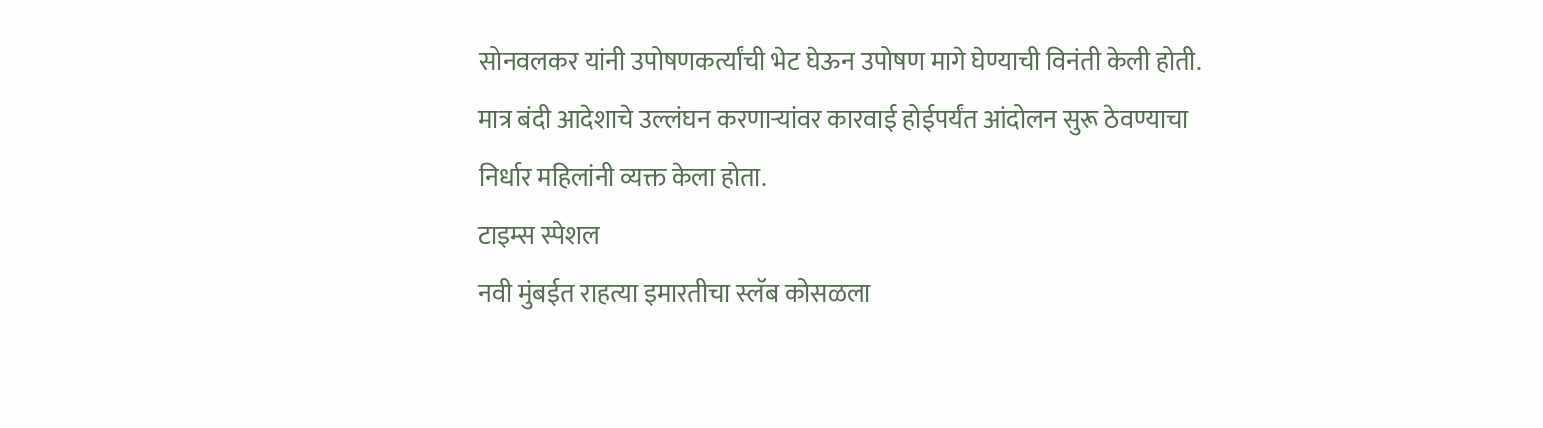सोनवलकर यांनी उपोषणकर्त्यांची भेट घेऊन उपोषण मागे घेण्याची विनंती केली होती. मात्र बंदी आदेशाचे उल्लंघन करणाऱ्यांवर कारवाई होईपर्यंत आंदोलन सुरू ठेवण्याचा निर्धार महिलांनी व्यक्त केला होता.
टाइम्स स्पेशल
नवी मुंबईत राहत्या इमारतीचा स्लॅब कोसळला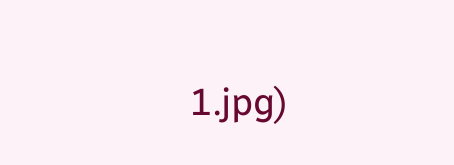1.jpg)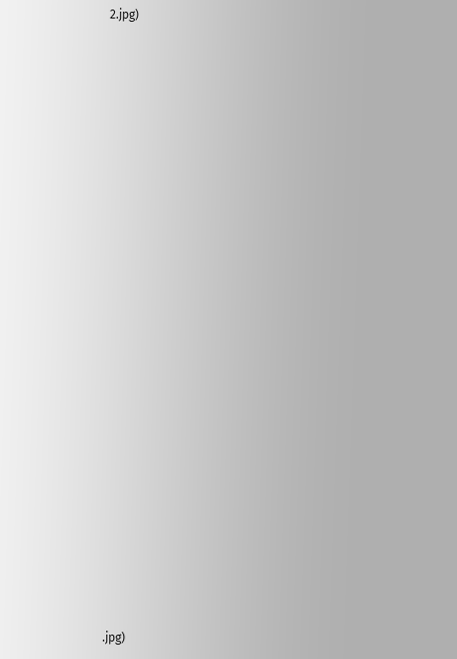2.jpg)





























.jpg)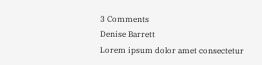3 Comments
Denise Barrett
Lorem ipsum dolor amet consectetur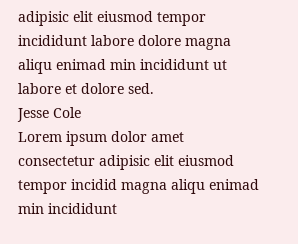adipisic elit eiusmod tempor incididunt labore dolore magna aliqu enimad min incididunt ut labore et dolore sed.
Jesse Cole
Lorem ipsum dolor amet consectetur adipisic elit eiusmod tempor incidid magna aliqu enimad min incididunt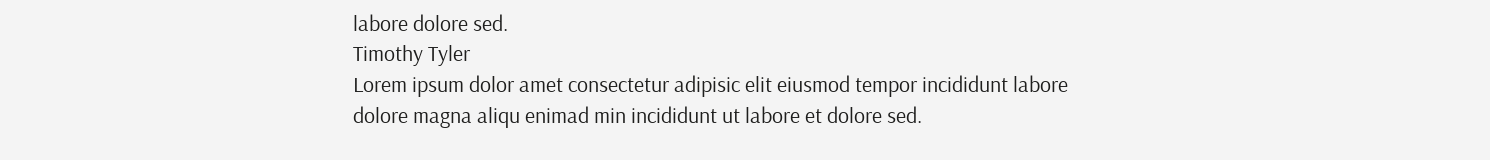labore dolore sed.
Timothy Tyler
Lorem ipsum dolor amet consectetur adipisic elit eiusmod tempor incididunt labore dolore magna aliqu enimad min incididunt ut labore et dolore sed.